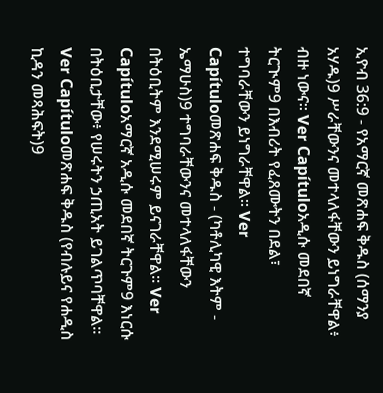ኢዮብ 36:9 - የአማርኛ መጽሐፍ ቅዱስ (ሰማንያ አሃዱ)9 ሥራቸውንና መተላለፋቸውን ይነግራቸዋል፥ ብዙ ነውና። Ver Capítuloአዲሱ መደበኛ ትርጒም9 በእብሪት የፈጸሙትን በደል፣ ተግባራቸውን ይነግራቸዋል። Ver Capítuloመጽሐፍ ቅዱስ - (ካቶሊካዊ እትም - ኤማሁስ)9 ተግባራቸውንና መተላለፋቸውን በትዕቢትም እንደሚሠሩም ይናገራቸዋል። Ver Capítuloአማርኛ አዲሱ መደበኛ ትርጉም9 እነርሱ በትዕቢታቸው፥ የሠሩትን ኃጢአት ይገልጥባቸዋል። Ver Capítuloመጽሐፍ ቅዱስ (የብሉይና የሐዲስ ኪዳን መጻሕፍት)9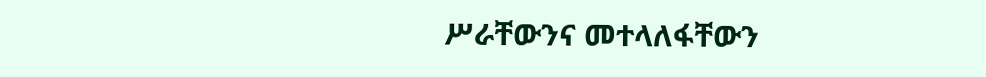ሥራቸውንና መተላለፋቸውን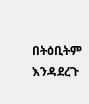በትዕቢትም እንዳደረጉ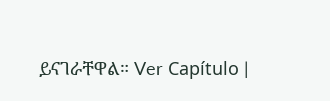ይናገራቸዋል። Ver Capítulo |